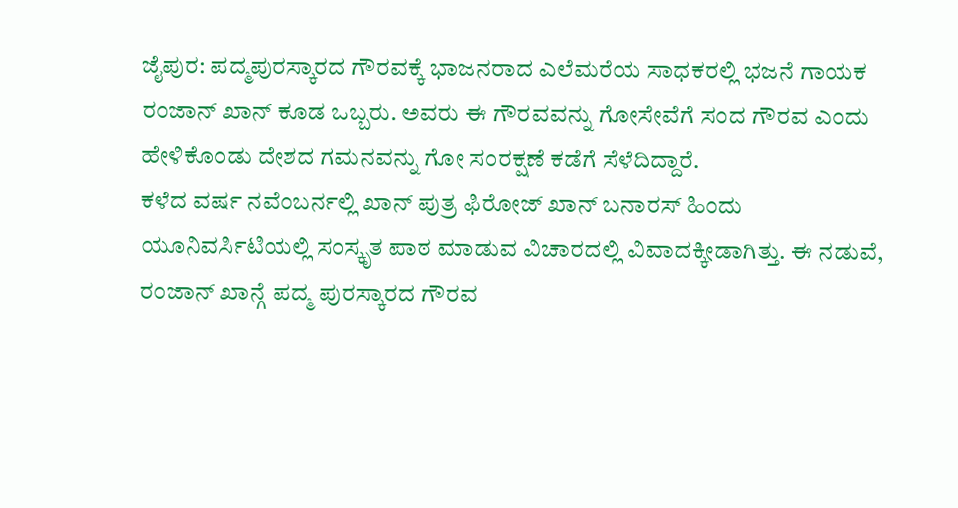ಜೈಪುರ: ಪದ್ಮಪುರಸ್ಕಾರದ ಗೌರವಕ್ಕೆ ಭಾಜನರಾದ ಎಲೆಮರೆಯ ಸಾಧಕರಲ್ಲಿ ಭಜನೆ ಗಾಯಕ ರಂಜಾನ್ ಖಾನ್ ಕೂಡ ಒಬ್ಬರು. ಅವರು ಈ ಗೌರವವನ್ನು ಗೋಸೇವೆಗೆ ಸಂದ ಗೌರವ ಎಂದು ಹೇಳಿಕೊಂಡು ದೇಶದ ಗಮನವನ್ನು ಗೋ ಸಂರಕ್ಷಣೆ ಕಡೆಗೆ ಸೆಳೆದಿದ್ದಾರೆ.
ಕಳೆದ ವರ್ಷ ನವೆಂಬರ್ನಲ್ಲಿ ಖಾನ್ ಪುತ್ರ ಫಿರೋಜ್ ಖಾನ್ ಬನಾರಸ್ ಹಿಂದು ಯೂನಿವರ್ಸಿಟಿಯಲ್ಲಿ ಸಂಸ್ಕೃತ ಪಾಠ ಮಾಡುವ ವಿಚಾರದಲ್ಲಿ ವಿವಾದಕ್ಕೀಡಾಗಿತ್ತು. ಈ ನಡುವೆ, ರಂಜಾನ್ ಖಾನ್ಗೆ ಪದ್ಮ ಪುರಸ್ಕಾರದ ಗೌರವ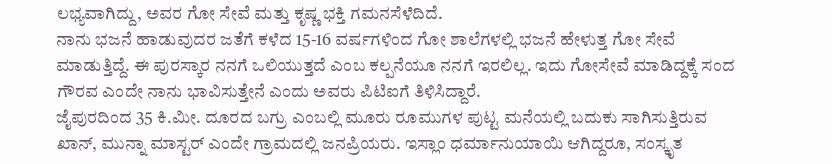ಲಭ್ಯವಾಗಿದ್ದು, ಅವರ ಗೋ ಸೇವೆ ಮತ್ತು ಕೃಷ್ಣ ಭಕ್ತಿ ಗಮನಸೆಳೆದಿದೆ.
ನಾನು ಭಜನೆ ಹಾಡುವುದರ ಜತೆಗೆ ಕಳೆದ 15-16 ವರ್ಷಗಳಿಂದ ಗೋ ಶಾಲೆಗಳಲ್ಲಿ ಭಜನೆ ಹೇಳುತ್ತ ಗೋ ಸೇವೆ ಮಾಡುತ್ತಿದ್ದೆ. ಈ ಪುರಸ್ಕಾರ ನನಗೆ ಒಲಿಯುತ್ತದೆ ಎಂಬ ಕಲ್ಪನೆಯೂ ನನಗೆ ಇರಲಿಲ್ಲ. ಇದು ಗೋಸೇವೆ ಮಾಡಿದ್ದಕ್ಕೆ ಸಂದ ಗೌರವ ಎಂದೇ ನಾನು ಭಾವಿಸುತ್ತೇನೆ ಎಂದು ಅವರು ಪಿಟಿಐಗೆ ತಿಳಿಸಿದ್ದಾರೆ.
ಜೈಪುರದಿಂದ 35 ಕಿ.ಮೀ. ದೂರದ ಬಗ್ರು ಎಂಬಲ್ಲಿ ಮೂರು ರೂಮುಗಳ ಪುಟ್ಟ ಮನೆಯಲ್ಲಿ ಬದುಕು ಸಾಗಿಸುತ್ತಿರುವ ಖಾನ್, ಮುನ್ನಾ ಮಾಸ್ಟರ್ ಎಂದೇ ಗ್ರಾಮದಲ್ಲಿ ಜನಪ್ರಿಯರು. ಇಸ್ಲಾಂ ಧರ್ಮಾನುಯಾಯಿ ಆಗಿದ್ದರೂ, ಸಂಸ್ಕೃತ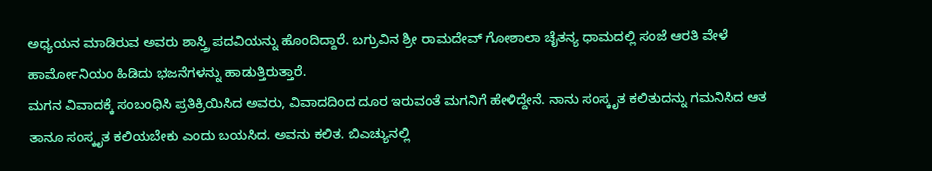ಅಧ್ಯಯನ ಮಾಡಿರುವ ಅವರು ಶಾಸ್ತ್ರಿ ಪದವಿಯನ್ನು ಹೊಂದಿದ್ದಾರೆ. ಬಗ್ರುವಿನ ಶ್ರೀ ರಾಮದೇವ್ ಗೋಶಾಲಾ ಚೈತನ್ಯ ಧಾಮದಲ್ಲಿ ಸಂಜೆ ಆರತಿ ವೇಳೆ ಹಾರ್ಮೋನಿಯಂ ಹಿಡಿದು ಭಜನೆಗಳನ್ನು ಹಾಡುತ್ತಿರುತ್ತಾರೆ.
ಮಗನ ವಿವಾದಕ್ಕೆ ಸಂಬಂಧಿಸಿ ಪ್ರತಿಕ್ರಿಯಿಸಿದ ಅವರು, ವಿವಾದದಿಂದ ದೂರ ಇರುವಂತೆ ಮಗನಿಗೆ ಹೇಳಿದ್ದೇನೆ. ನಾನು ಸಂಸ್ಕೃತ ಕಲಿತುದನ್ನು ಗಮನಿಸಿದ ಆತ ತಾನೂ ಸಂಸ್ಕೃತ ಕಲಿಯಬೇಕು ಎಂದು ಬಯಸಿದ. ಅವನು ಕಲಿತ. ಬಿಎಚ್ಯುನಲ್ಲಿ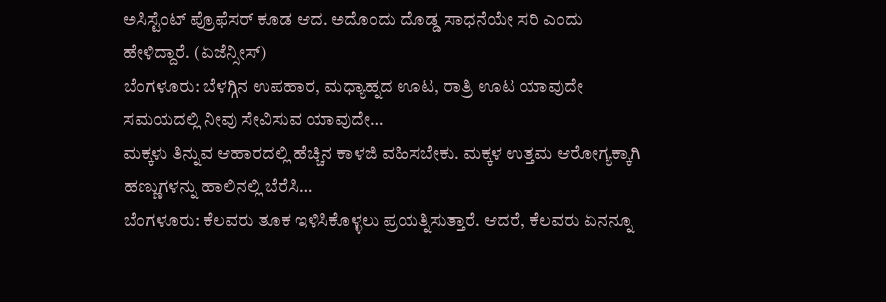ಅಸಿಸ್ಟೆಂಟ್ ಪ್ರೊಫೆಸರ್ ಕೂಡ ಆದ. ಅದೊಂದು ದೊಡ್ಡ ಸಾಧನೆಯೇ ಸರಿ ಎಂದು ಹೇಳಿದ್ದಾರೆ. (ಏಜೆನ್ಸೀಸ್)
ಬೆಂಗಳೂರು: ಬೆಳಗ್ಗಿನ ಉಪಹಾರ, ಮಧ್ಯಾಹ್ನದ ಊಟ, ರಾತ್ರಿ ಊಟ ಯಾವುದೇ ಸಮಯದಲ್ಲಿ ನೀವು ಸೇವಿಸುವ ಯಾವುದೇ…
ಮಕ್ಕಳು ತಿನ್ನುವ ಆಹಾರದಲ್ಲಿ ಹೆಚ್ಚಿನ ಕಾಳಜಿ ವಹಿಸಬೇಕು. ಮಕ್ಕಳ ಉತ್ತಮ ಆರೋಗ್ಯಕ್ಕಾಗಿ ಹಣ್ಣುಗಳನ್ನು ಹಾಲಿನಲ್ಲಿ ಬೆರೆಸಿ…
ಬೆಂಗಳೂರು: ಕೆಲವರು ತೂಕ ಇಳಿಸಿಕೊಳ್ಳಲು ಪ್ರಯತ್ನಿಸುತ್ತಾರೆ. ಆದರೆ, ಕೆಲವರು ಏನನ್ನೂ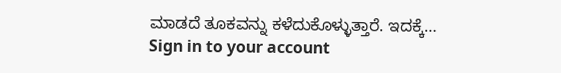ಮಾಡದೆ ತೂಕವನ್ನು ಕಳೆದುಕೊಳ್ಳುತ್ತಾರೆ. ಇದಕ್ಕೆ…
Sign in to your account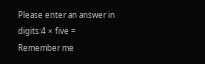Please enter an answer in digits:4 × five =
Remember me